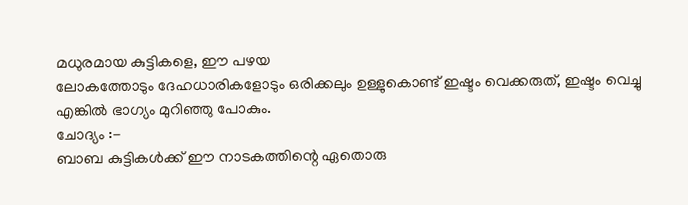മധുരമായ കുട്ടികളെ, ഈ പഴയ
ലോകത്തോടും ദേഹധാരികളോടും ഒരിക്കലും ഉള്ളുകൊണ്ട് ഇഷ്ടം വെക്കരുത്, ഇഷ്ടം വെച്ചു
എങ്കിൽ ഭാഗ്യം മുറിഞ്ഞു പോകും.
ചോദ്യം :-
ബാബ കുട്ടികൾക്ക് ഈ നാടകത്തിന്റെ ഏതൊരു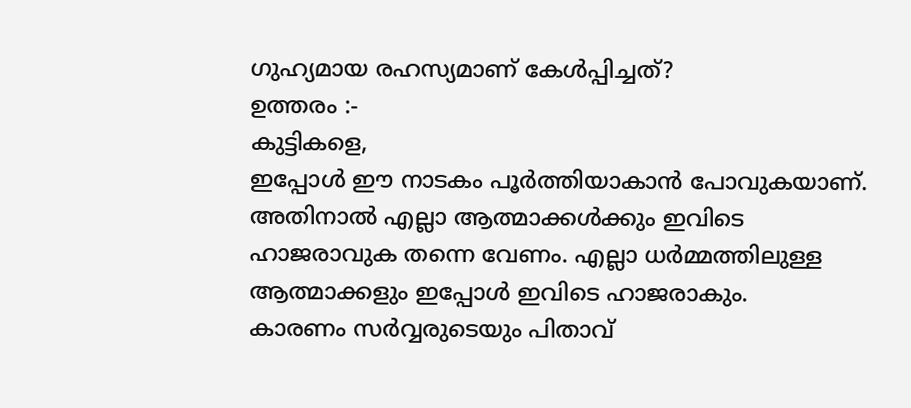ഗുഹ്യമായ രഹസ്യമാണ് കേൾപ്പിച്ചത്?
ഉത്തരം :-
കുട്ടികളെ,
ഇപ്പോൾ ഈ നാടകം പൂർത്തിയാകാൻ പോവുകയാണ്. അതിനാൽ എല്ലാ ആത്മാക്കൾക്കും ഇവിടെ
ഹാജരാവുക തന്നെ വേണം. എല്ലാ ധർമ്മത്തിലുള്ള ആത്മാക്കളും ഇപ്പോൾ ഇവിടെ ഹാജരാകും.
കാരണം സർവ്വരുടെയും പിതാവ്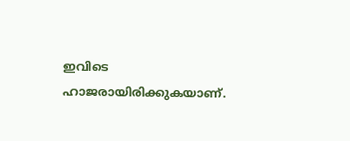ഇവിടെ ഹാജരായിരിക്കുകയാണ്.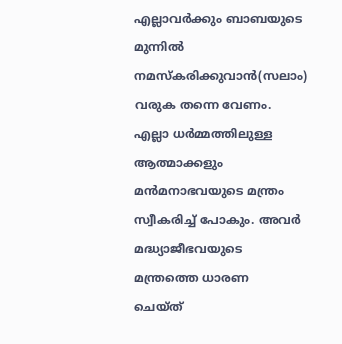എല്ലാവർക്കും ബാബയുടെ
മുന്നിൽ നമസ്കരിക്കുവാൻ(സലാം) വരുക തന്നെ വേണം. എല്ലാ ധർമ്മത്തിലുള്ള ആത്മാക്കളും
മൻമനാഭവയുടെ മന്ത്രം സ്വീകരിച്ച് പോകും. അവർ മദ്ധ്യാജീഭവയുടെ മന്ത്രത്തെ ധാരണ
ചെയ്ത്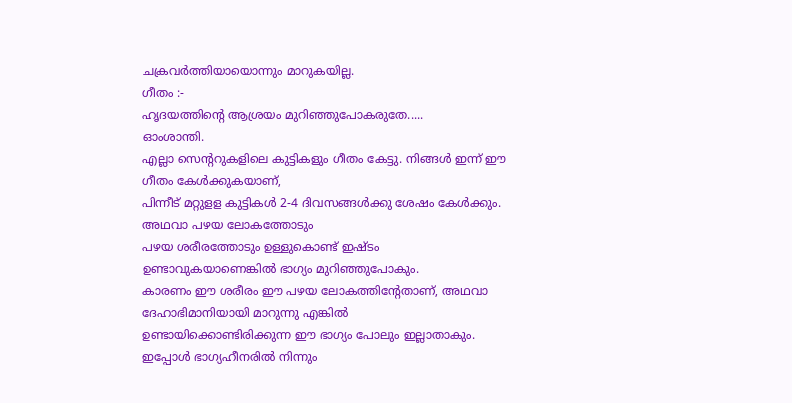ചക്രവർത്തിയായൊന്നും മാറുകയില്ല.
ഗീതം :-
ഹൃദയത്തിന്റെ ആശ്രയം മുറിഞ്ഞുപോകരുതേ.....
ഓംശാന്തി.
എല്ലാ സെന്ററുകളിലെ കുട്ടികളും ഗീതം കേട്ടു. നിങ്ങൾ ഇന്ന് ഈ ഗീതം കേൾക്കുകയാണ്,
പിന്നീട് മറ്റുളള കുട്ടികൾ 2-4 ദിവസങ്ങൾക്കു ശേഷം കേൾക്കും. അഥവാ പഴയ ലോകത്തോടും
പഴയ ശരീരത്തോടും ഉള്ളുകൊണ്ട് ഇഷ്ടം ഉണ്ടാവുകയാണെങ്കിൽ ഭാഗ്യം മുറിഞ്ഞുപോകും.
കാരണം ഈ ശരീരം ഈ പഴയ ലോകത്തിന്റേതാണ്, അഥവാ ദേഹാഭിമാനിയായി മാറുന്നു എങ്കിൽ
ഉണ്ടായിക്കൊണ്ടിരിക്കുന്ന ഈ ഭാഗ്യം പോലും ഇല്ലാതാകും. ഇപ്പോൾ ഭാഗ്യഹീനരിൽ നിന്നും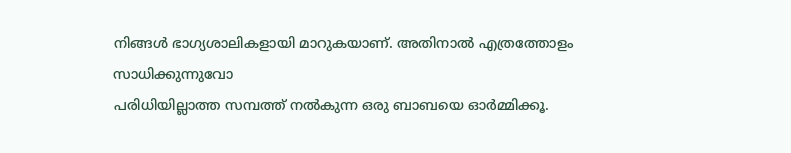നിങ്ങൾ ഭാഗ്യശാലികളായി മാറുകയാണ്. അതിനാൽ എത്രത്തോളം സാധിക്കുന്നുവോ
പരിധിയില്ലാത്ത സമ്പത്ത് നൽകുന്ന ഒരു ബാബയെ ഓർമ്മിക്കൂ.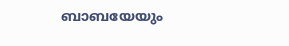ബാബയേയും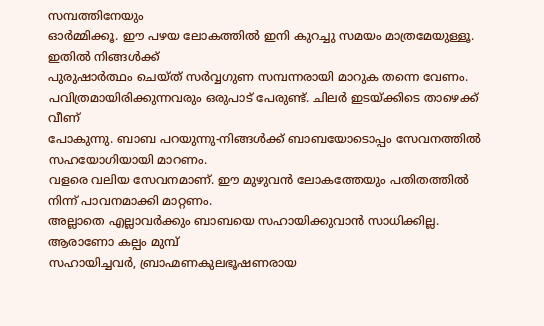സമ്പത്തിനേയും
ഓർമ്മിക്കൂ. ഈ പഴയ ലോകത്തിൽ ഇനി കുറച്ചു സമയം മാത്രമേയുള്ളൂ. ഇതിൽ നിങ്ങൾക്ക്
പുരുഷാർത്ഥം ചെയ്ത് സർവ്വഗുണ സമ്പന്നരായി മാറുക തന്നെ വേണം.
പവിത്രമായിരിക്കുന്നവരും ഒരുപാട് പേരുണ്ട്. ചിലർ ഇടയ്ക്കിടെ താഴെക്ക് വീണ്
പോകുന്നു. ബാബ പറയുന്നു-നിങ്ങൾക്ക് ബാബയോടൊപ്പം സേവനത്തിൽ സഹയോഗിയായി മാറണം.
വളരെ വലിയ സേവനമാണ്. ഈ മുഴുവൻ ലോകത്തേയും പതിതത്തിൽ നിന്ന് പാവനമാക്കി മാറ്റണം.
അല്ലാതെ എല്ലാവർക്കും ബാബയെ സഹായിക്കുവാൻ സാധിക്കില്ല. ആരാണോ കല്പം മുമ്പ്
സഹായിച്ചവർ, ബ്രാഹ്മണകുലഭൂഷണരായ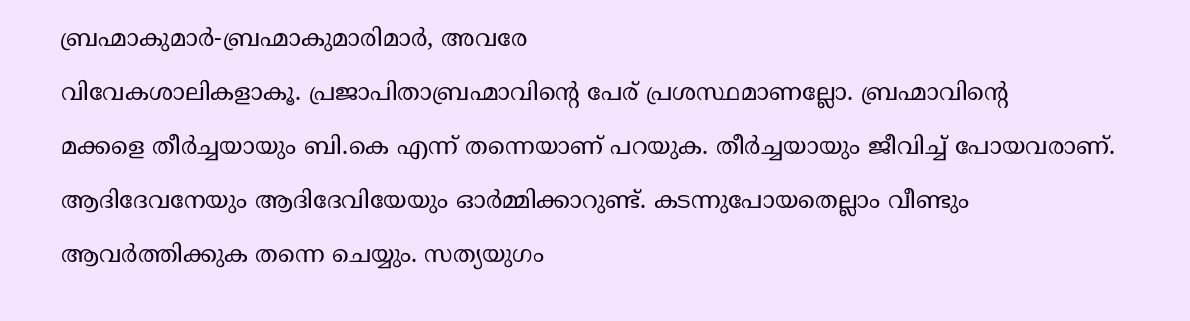ബ്രഹ്മാകുമാർ-ബ്രഹ്മാകുമാരിമാർ, അവരേ
വിവേകശാലികളാകൂ. പ്രജാപിതാബ്രഹ്മാവിന്റെ പേര് പ്രശസ്ഥമാണല്ലോ. ബ്രഹ്മാവിന്റെ
മക്കളെ തീർച്ചയായും ബി.കെ എന്ന് തന്നെയാണ് പറയുക. തീർച്ചയായും ജീവിച്ച് പോയവരാണ്.
ആദിദേവനേയും ആദിദേവിയേയും ഓർമ്മിക്കാറുണ്ട്. കടന്നുപോയതെല്ലാം വീണ്ടും
ആവർത്തിക്കുക തന്നെ ചെയ്യും. സത്യയുഗം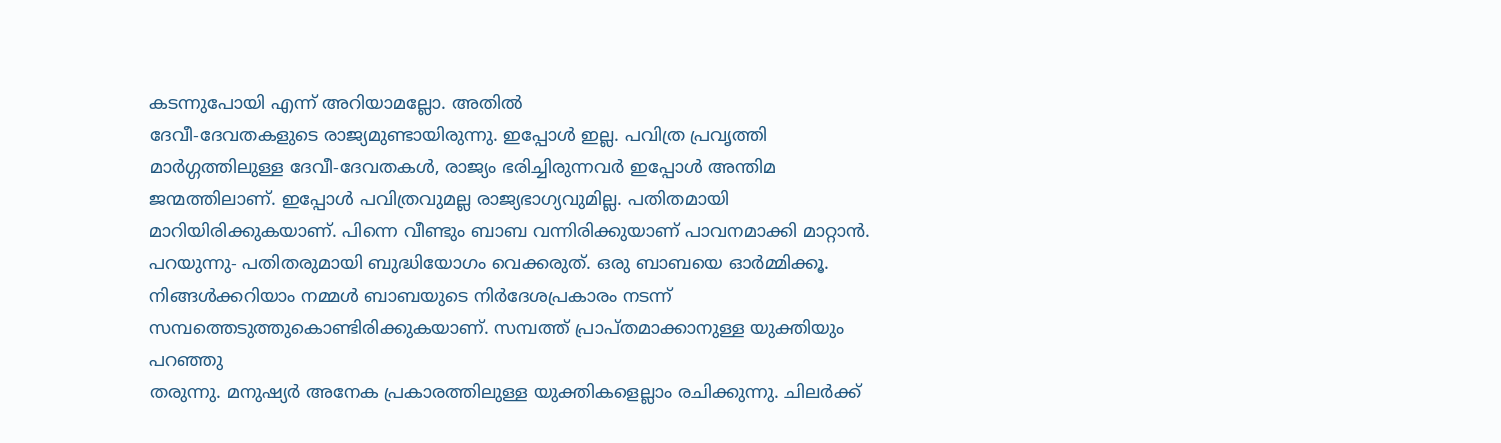കടന്നുപോയി എന്ന് അറിയാമല്ലോ. അതിൽ
ദേവീ-ദേവതകളുടെ രാജ്യമുണ്ടായിരുന്നു. ഇപ്പോൾ ഇല്ല. പവിത്ര പ്രവൃത്തി
മാർഗ്ഗത്തിലുള്ള ദേവീ-ദേവതകൾ, രാജ്യം ഭരിച്ചിരുന്നവർ ഇപ്പോൾ അന്തിമ
ജന്മത്തിലാണ്. ഇപ്പോൾ പവിത്രവുമല്ല രാജ്യഭാഗ്യവുമില്ല. പതിതമായി
മാറിയിരിക്കുകയാണ്. പിന്നെ വീണ്ടും ബാബ വന്നിരിക്കുയാണ് പാവനമാക്കി മാറ്റാൻ.
പറയുന്നു- പതിതരുമായി ബുദ്ധിയോഗം വെക്കരുത്. ഒരു ബാബയെ ഓർമ്മിക്കൂ.
നിങ്ങൾക്കറിയാം നമ്മൾ ബാബയുടെ നിർദേശപ്രകാരം നടന്ന്
സമ്പത്തെടുത്തുകൊണ്ടിരിക്കുകയാണ്. സമ്പത്ത് പ്രാപ്തമാക്കാനുള്ള യുക്തിയും പറഞ്ഞു
തരുന്നു. മനുഷ്യർ അനേക പ്രകാരത്തിലുള്ള യുക്തികളെല്ലാം രചിക്കുന്നു. ചിലർക്ക്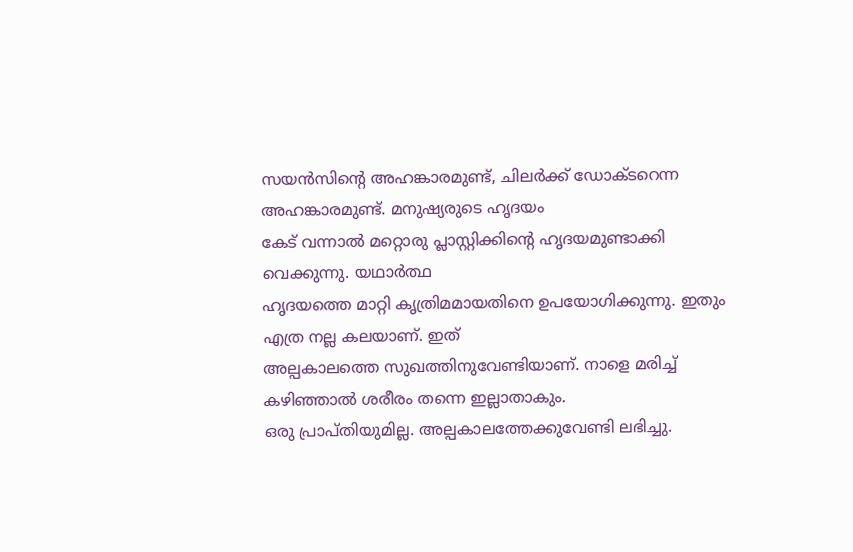സയൻസിന്റെ അഹങ്കാരമുണ്ട്, ചിലർക്ക് ഡോക്ടറെന്ന അഹങ്കാരമുണ്ട്. മനുഷ്യരുടെ ഹൃദയം
കേട് വന്നാൽ മറ്റൊരു പ്ലാസ്റ്റിക്കിന്റെ ഹൃദയമുണ്ടാക്കി വെക്കുന്നു. യഥാർത്ഥ
ഹൃദയത്തെ മാറ്റി കൃത്രിമമായതിനെ ഉപയോഗിക്കുന്നു. ഇതും എത്ര നല്ല കലയാണ്. ഇത്
അല്പകാലത്തെ സുഖത്തിനുവേണ്ടിയാണ്. നാളെ മരിച്ച് കഴിഞ്ഞാൽ ശരീരം തന്നെ ഇല്ലാതാകും.
ഒരു പ്രാപ്തിയുമില്ല. അല്പകാലത്തേക്കുവേണ്ടി ലഭിച്ചു.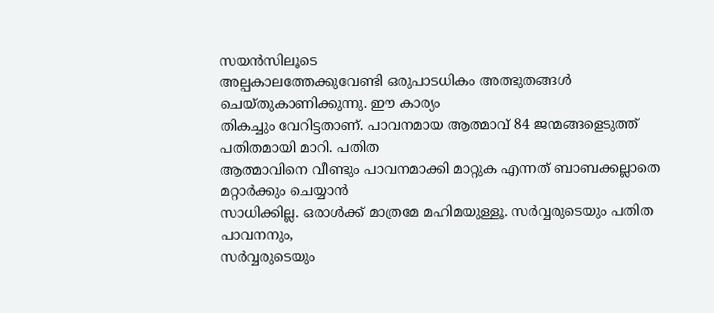സയൻസിലൂടെ
അല്പകാലത്തേക്കുവേണ്ടി ഒരുപാടധികം അത്ഭുതങ്ങൾ ചെയ്തുകാണിക്കുന്നു. ഈ കാര്യം
തികച്ചും വേറിട്ടതാണ്. പാവനമായ ആത്മാവ് 84 ജന്മങ്ങളെടുത്ത് പതിതമായി മാറി. പതിത
ആത്മാവിനെ വീണ്ടും പാവനമാക്കി മാറ്റുക എന്നത് ബാബക്കല്ലാതെ മറ്റാർക്കും ചെയ്യാൻ
സാധിക്കില്ല. ഒരാൾക്ക് മാത്രമേ മഹിമയുള്ളൂ. സർവ്വരുടെയും പതിത പാവനനും,
സർവ്വരുടെയും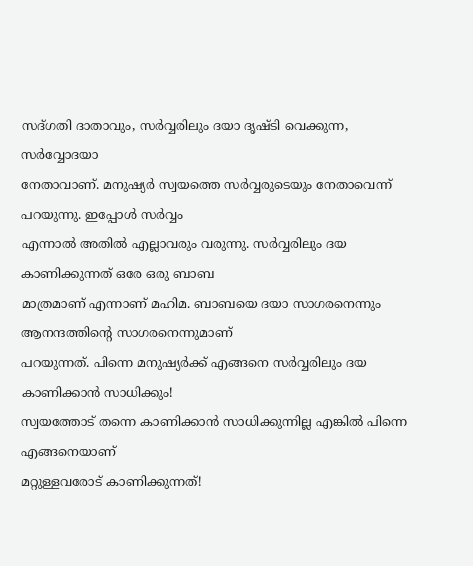സദ്ഗതി ദാതാവും, സർവ്വരിലും ദയാ ദൃഷ്ടി വെക്കുന്ന, സർവ്വോദയാ
നേതാവാണ്. മനുഷ്യർ സ്വയത്തെ സർവ്വരുടെയും നേതാവെന്ന് പറയുന്നു. ഇപ്പോൾ സർവ്വം
എന്നാൽ അതിൽ എല്ലാവരും വരുന്നു. സർവ്വരിലും ദയ കാണിക്കുന്നത് ഒരേ ഒരു ബാബ
മാത്രമാണ് എന്നാണ് മഹിമ. ബാബയെ ദയാ സാഗരനെന്നും ആനന്ദത്തിന്റെ സാഗരനെന്നുമാണ്
പറയുന്നത്. പിന്നെ മനുഷ്യർക്ക് എങ്ങനെ സർവ്വരിലും ദയ കാണിക്കാൻ സാധിക്കും!
സ്വയത്തോട് തന്നെ കാണിക്കാൻ സാധിക്കുന്നില്ല എങ്കിൽ പിന്നെ എങ്ങനെയാണ്
മറ്റുള്ളവരോട് കാണിക്കുന്നത്!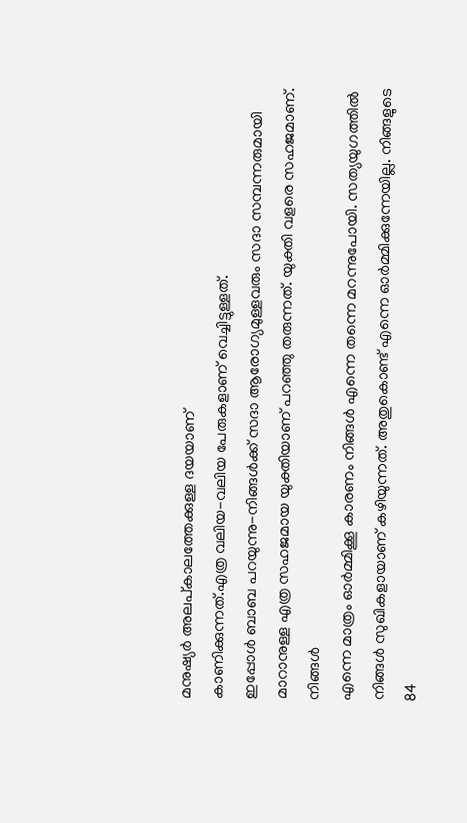മനുഷ്യർ അലപ്കാലത്തേക്കുള്ള ദയയാണ്
കാണിക്കുന്നത്.എത്ര വലിയ-വലിയ പേരുകളാണ് വെച്ചിട്ടുള്ളത്.
ഇപ്പോൾ ബാബ പറയുന്നു-നിങ്ങൾക്ക് സദാ ആരോഗ്യമുള്ളവരും സദാ സമ്പന്നരുമായി
മാറാനുള്ള എത്ര സഹജമായ യുക്തിയാണ് പറഞ്ഞു തരുന്നത്. യുക്തി വളരെ സഹജമാണ്. നിങ്ങൾ
എന്നെ മാത്രം ഓർമ്മിക്കൂ കാരണം നിങ്ങൾ എന്നെ തന്നെ മറന്നുപോയി. സത്യയുഗത്തിൽ
നിങ്ങൾ സുഖികളായാണ് കഴിയുന്നത്. അതുകൊണ്ട് എന്നെ ഓർമ്മിക്കുന്നേയില്ല. നിങ്ങളുടെ
84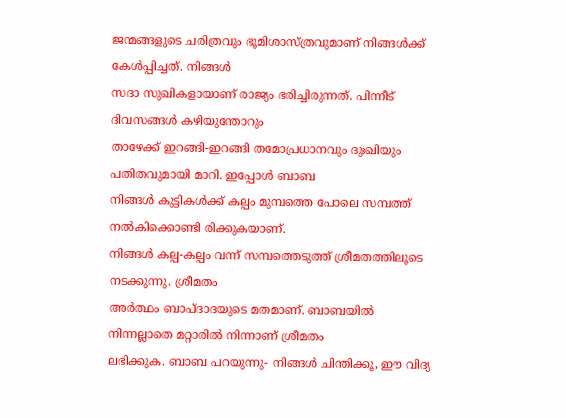ജന്മങ്ങളുടെ ചരിത്രവും ഭൂമിശാസ്ത്രവുമാണ് നിങ്ങൾക്ക് കേൾപ്പിച്ചത്. നിങ്ങൾ
സദാ സുഖികളായാണ് രാജ്യം ഭരിച്ചിരുന്നത്. പിന്നീട് ദിവസങ്ങൾ കഴിയുന്തോറും
താഴേക്ക് ഇറങ്ങി-ഇറങ്ങി തമോപ്രധാനവും ദുഃഖിയും പതിതവുമായി മാറി. ഇപ്പോൾ ബാബ
നിങ്ങൾ കുട്ടികൾക്ക് കല്പം മുമ്പത്തെ പോലെ സമ്പത്ത് നൽകിക്കൊണ്ടി രിക്കുകയാണ്.
നിങ്ങൾ കല്പ-കല്പം വന്ന് സമ്പത്തെടുത്ത് ശ്രീമതത്തിലൂടെ നടക്കുന്നു. ശ്രീമതം
അർത്ഥം ബാപ്ദാദയുടെ മതമാണ്. ബാബയിൽ നിന്നല്ലാതെ മറ്റാരിൽ നിന്നാണ് ശ്രീമതം
ലഭിക്കുക. ബാബ പറയുന്നു- നിങ്ങൾ ചിന്തിക്കൂ, ഈ വിദ്യ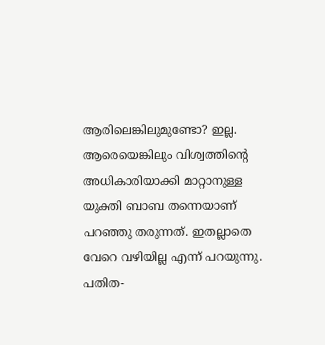ആരിലെങ്കിലുമുണ്ടോ? ഇല്ല.
ആരെയെങ്കിലും വിശ്വത്തിന്റെ അധികാരിയാക്കി മാറ്റാനുള്ള യുക്തി ബാബ തന്നെയാണ്
പറഞ്ഞു തരുന്നത്. ഇതല്ലാതെ വേറെ വഴിയില്ല എന്ന് പറയുന്നു. പതിത-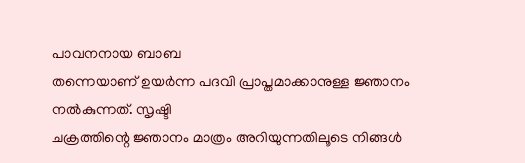പാവനനായ ബാബ
തന്നെയാണ് ഉയർന്ന പദവി പ്രാപ്തമാക്കാനുള്ള ജ്ഞാനം നൽകുന്നത്. സൃഷ്ടി
ചക്രത്തിന്റെ ജ്ഞാനം മാത്രം അറിയുന്നതിലൂടെ നിങ്ങൾ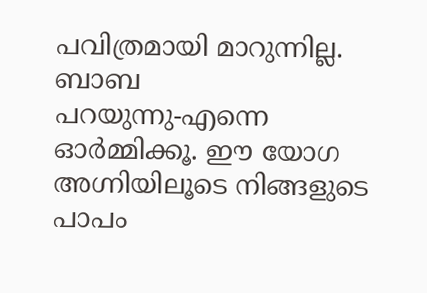പവിത്രമായി മാറുന്നില്ല. ബാബ
പറയുന്നു-എന്നെ ഓർമ്മിക്കൂ. ഈ യോഗ അഗ്നിയിലൂടെ നിങ്ങളുടെ പാപം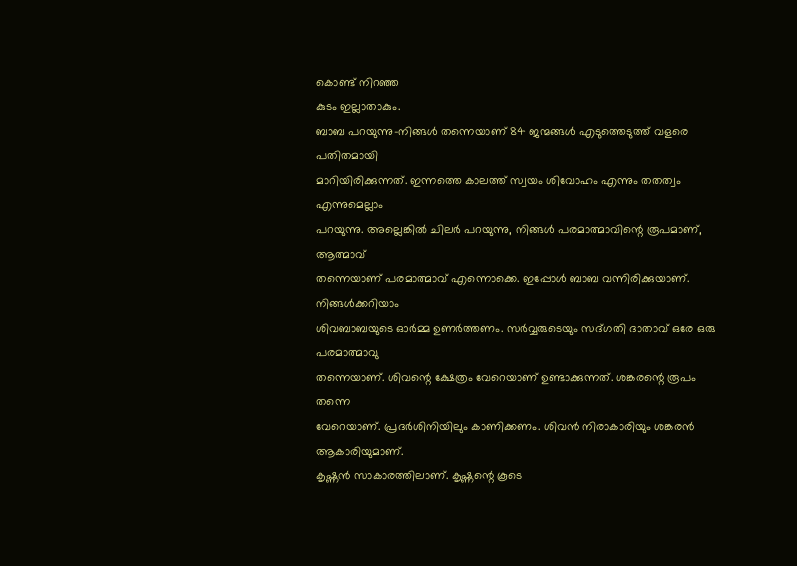കൊണ്ട് നിറഞ്ഞ
കുടം ഇല്ലാതാകും.
ബാബ പറയുന്നു-നിങ്ങൾ തന്നെയാണ് 84 ജന്മങ്ങൾ എടുത്തെടുത്ത് വളരെ പതിതമായി
മാറിയിരിക്കുന്നത്. ഇന്നത്തെ കാലത്ത് സ്വയം ശിവോഹം എന്നും തതത്വം എന്നുമെല്ലാം
പറയുന്നു. അല്ലെങ്കിൽ ചിലർ പറയുന്നു, നിങ്ങൾ പരമാത്മാവിന്റെ രൂപമാണ്, ആത്മാവ്
തന്നെയാണ് പരമാത്മാവ് എന്നൊക്കെ. ഇപ്പോൾ ബാബ വന്നിരിക്കുയാണ്. നിങ്ങൾക്കറിയാം
ശിവബാബയുടെ ഓർമ്മ ഉണർത്തണം. സർവ്വരുടെയും സദ്ഗതി ദാതാവ് ഒരേ ഒരു പരമാത്മാവു
തന്നെയാണ്. ശിവന്റെ ക്ഷേത്രം വേറെയാണ് ഉണ്ടാക്കുന്നത്. ശങ്കരന്റെ രൂപം തന്നെ
വേറെയാണ്. പ്രദർശിനിയിലും കാണിക്കണം. ശിവൻ നിരാകാരിയും ശങ്കരൻ ആകാരിയുമാണ്.
കൃഷ്ണൻ സാകാരത്തിലാണ്. കൃഷ്ണന്റെ കൂടെ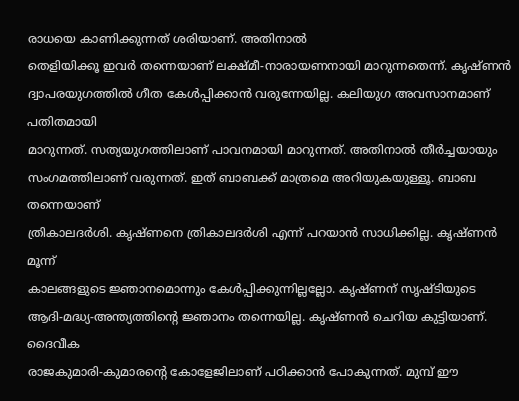രാധയെ കാണിക്കുന്നത് ശരിയാണ്. അതിനാൽ
തെളിയിക്കൂ ഇവർ തന്നെയാണ് ലക്ഷ്മീ-നാരായണനായി മാറുന്നതെന്ന്. കൃഷ്ണൻ
ദ്വാപരയുഗത്തിൽ ഗീത കേൾപ്പിക്കാൻ വരുന്നേയില്ല. കലിയുഗ അവസാനമാണ് പതിതമായി
മാറുന്നത്. സത്യയുഗത്തിലാണ് പാവനമായി മാറുന്നത്. അതിനാൽ തീർച്ചയായും
സംഗമത്തിലാണ് വരുന്നത്. ഇത് ബാബക്ക് മാത്രമെ അറിയുകയുള്ളൂ. ബാബ തന്നെയാണ്
ത്രികാലദർശി. കൃഷ്ണനെ ത്രികാലദർശി എന്ന് പറയാൻ സാധിക്കില്ല. കൃഷ്ണൻ മൂന്ന്
കാലങ്ങളുടെ ജ്ഞാനമൊന്നും കേൾപ്പിക്കുന്നില്ലല്ലോ. കൃഷ്ണന് സൃഷ്ടിയുടെ
ആദി-മദ്ധ്യ-അന്ത്യത്തിന്റെ ജ്ഞാനം തന്നെയില്ല. കൃഷ്ണൻ ചെറിയ കുട്ടിയാണ്. ദൈവീക
രാജകുമാരി-കുമാരന്റെ കോളേജിലാണ് പഠിക്കാൻ പോകുന്നത്. മുമ്പ് ഈ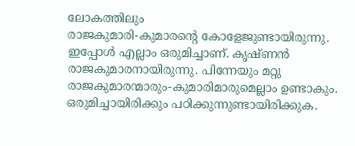ലോകത്തിലും
രാജകുമാരി-കുമാരന്റെ കോളേജുണ്ടായിരുന്നു. ഇപ്പോൾ എല്ലാം ഒരുമിച്ചാണ്. കൃഷ്ണൻ
രാജകുമാരനായിരുന്നു. പിന്നേയും മറ്റു രാജകുമാരന്മാരും-കുമാരിമാരുമെല്ലാം ഉണ്ടാകും.
ഒരുമിച്ചായിരിക്കും പഠിക്കുന്നുണ്ടായിരിക്കുക.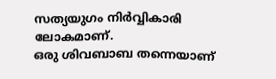സത്യയുഗം നിർവ്വികാരി ലോകമാണ്.
ഒരു ശിവബാബ തന്നെയാണ്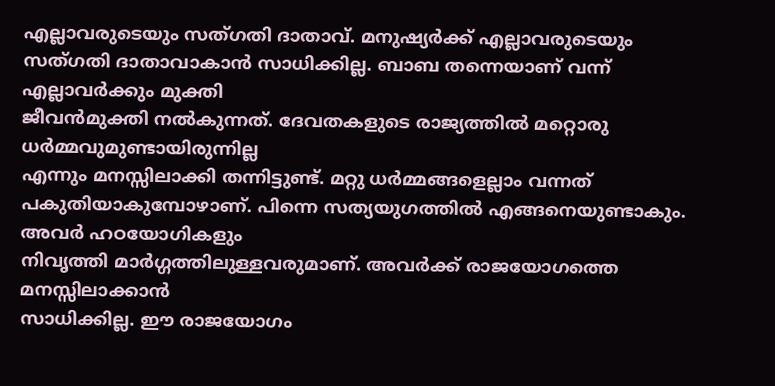എല്ലാവരുടെയും സത്ഗതി ദാതാവ്. മനുഷ്യർക്ക് എല്ലാവരുടെയും
സത്ഗതി ദാതാവാകാൻ സാധിക്കില്ല. ബാബ തന്നെയാണ് വന്ന് എല്ലാവർക്കും മുക്തി
ജീവൻമുക്തി നൽകുന്നത്. ദേവതകളുടെ രാജ്യത്തിൽ മറ്റൊരു ധർമ്മവുമുണ്ടായിരുന്നില്ല
എന്നും മനസ്സിലാക്കി തന്നിട്ടുണ്ട്. മറ്റു ധർമ്മങ്ങളെല്ലാം വന്നത്
പകുതിയാകുമ്പോഴാണ്. പിന്നെ സത്യയുഗത്തിൽ എങ്ങനെയുണ്ടാകും. അവർ ഹഠയോഗികളും
നിവൃത്തി മാർഗ്ഗത്തിലുള്ളവരുമാണ്. അവർക്ക് രാജയോഗത്തെ മനസ്സിലാക്കാൻ
സാധിക്കില്ല. ഈ രാജയോഗം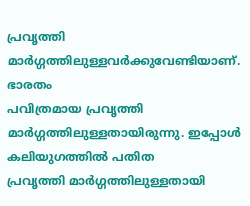പ്രവൃത്തി മാർഗ്ഗത്തിലുള്ളവർക്കുവേണ്ടിയാണ്. ഭാരതം
പവിത്രമായ പ്രവൃത്തി മാർഗ്ഗത്തിലുള്ളതായിരുന്നു. ഇപ്പോൾ കലിയുഗത്തിൽ പതിത
പ്രവൃത്തി മാർഗ്ഗത്തിലുള്ളതായി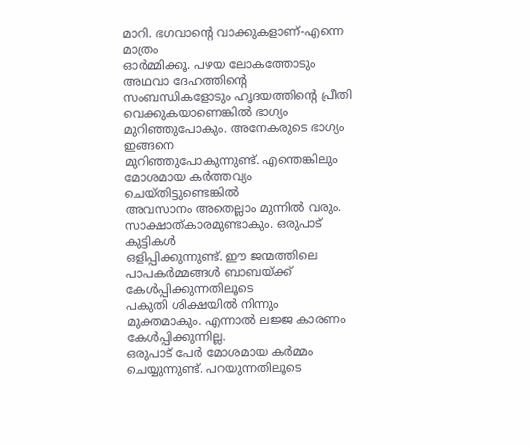മാറി. ഭഗവാന്റെ വാക്കുകളാണ്-എന്നെ മാത്രം
ഓർമ്മിക്കൂ. പഴയ ലോകത്തോടും അഥവാ ദേഹത്തിന്റെ സംബന്ധികളോടും ഹൃദയത്തിന്റെ പ്രീതി
വെക്കുകയാണെങ്കിൽ ഭാഗ്യം മുറിഞ്ഞുപോകും. അനേകരുടെ ഭാഗ്യം ഇങ്ങനെ
മുറിഞ്ഞുപോകുന്നുണ്ട്. എന്തെങ്കിലും മോശമായ കർത്തവ്യം ചെയ്തിട്ടുണ്ടെങ്കിൽ
അവസാനം അതെല്ലാം മുന്നിൽ വരും. സാക്ഷാത്കാരമുണ്ടാകും. ഒരുപാട് കുട്ടികൾ
ഒളിപ്പിക്കുന്നുണ്ട്. ഈ ജന്മത്തിലെ പാപകർമ്മങ്ങൾ ബാബയ്ക്ക് കേൾപ്പിക്കുന്നതിലൂടെ
പകുതി ശിക്ഷയിൽ നിന്നും മുക്തമാകും. എന്നാൽ ലജ്ജ കാരണം കേൾപ്പിക്കുന്നില്ല.
ഒരുപാട് പേർ മോശമായ കർമ്മം ചെയ്യുന്നുണ്ട്. പറയുന്നതിലൂടെ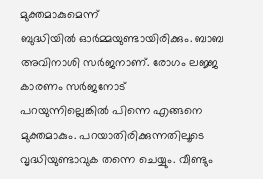മുക്തമാകുമെന്ന്
ബുദ്ധിയിൽ ഓർമ്മയുണ്ടായിരിക്കും. ബാബ അവിനാശി സർജനാണ്. രോഗം ലജ്ജ കാരണം സർജനോട്
പറയുന്നില്ലെങ്കിൽ പിന്നെ എങ്ങനെ മുക്തമാകും. പറയാതിരിക്കുന്നതിലൂടെ
വൃദ്ധിയുണ്ടാവുക തന്നെ ചെയ്യും. വീണ്ടും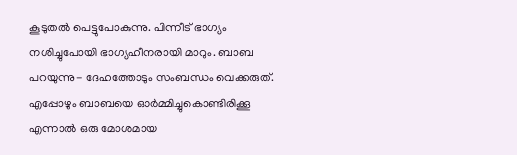കൂടുതൽ പെട്ടുപോകുന്നു. പിന്നീട് ഭാഗ്യം
നശിച്ചുപോയി ഭാഗ്യഹീനരായി മാറും. ബാബ പറയുന്നു- ദേഹത്തോടും സംബന്ധം വെക്കരുത്.
എപ്പോഴും ബാബയെ ഓർമ്മിച്ചുകൊണ്ടിരിക്കൂ എന്നാൽ ഒരു മോശമായ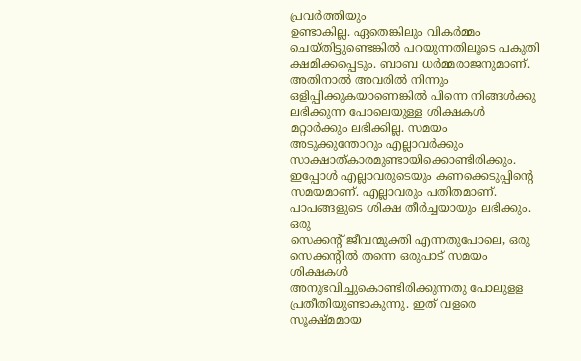പ്രവർത്തിയും
ഉണ്ടാകില്ല. ഏതെങ്കിലും വികർമ്മം ചെയ്തിട്ടുണ്ടെങ്കിൽ പറയുന്നതിലൂടെ പകുതി
ക്ഷമിക്കപ്പെടും. ബാബ ധർമ്മരാജനുമാണ്. അതിനാൽ അവരിൽ നിന്നും
ഒളിപ്പിക്കുകയാണെങ്കിൽ പിന്നെ നിങ്ങൾക്കു ലഭിക്കുന്ന പോലെയുള്ള ശിക്ഷകൾ
മറ്റാർക്കും ലഭിക്കില്ല. സമയം അടുക്കുന്തോറും എല്ലാവർക്കും
സാക്ഷാത്കാരമുണ്ടായിക്കൊണ്ടിരിക്കും. ഇപ്പോൾ എല്ലാവരുടെയും കണക്കെടുപ്പിന്റെ
സമയമാണ്. എല്ലാവരും പതിതമാണ്. പാപങ്ങളുടെ ശിക്ഷ തീർച്ചയായും ലഭിക്കും. ഒരു
സെക്കന്റ് ജീവന്മുക്തി എന്നതുപോലെ, ഒരു സെക്കന്റിൽ തന്നെ ഒരുപാട് സമയം ശിക്ഷകൾ
അനുഭവിച്ചുകൊണ്ടിരിക്കുന്നതു പോലുളള പ്രതീതിയുണ്ടാകുന്നു. ഇത് വളരെ സൂക്ഷ്മമായ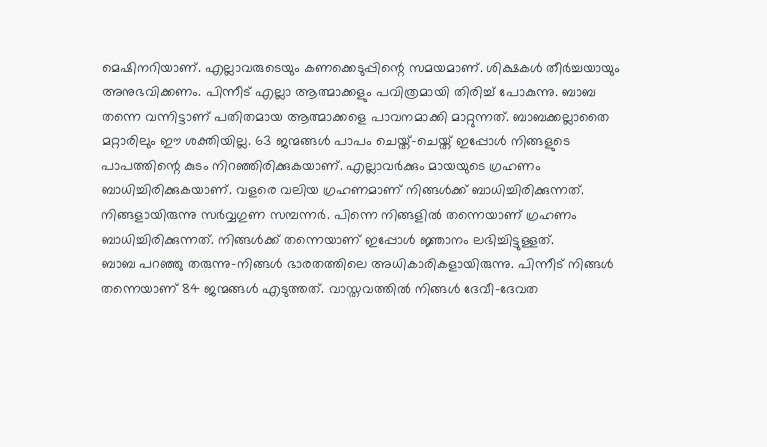മെഷിനറിയാണ്. എല്ലാവരുടെയും കണക്കെടുപ്പിന്റെ സമയമാണ്. ശിക്ഷകൾ തീർച്ചയായും
അനുഭവിക്കണം. പിന്നീട് എല്ലാ ആത്മാക്കളും പവിത്രമായി തിരിച്ച് പോകുന്നു. ബാബ
തന്നെ വന്നിട്ടാണ് പതിതമായ ആത്മാക്കളെ പാവനമാക്കി മാറ്റുന്നത്. ബാബക്കല്ലാതൈ
മറ്റാരിലും ഈ ശക്തിയില്ല. 63 ജന്മങ്ങൾ പാപം ചെയ്ത്-ചെയ്ത് ഇപ്പോൾ നിങ്ങളുടെ
പാപത്തിന്റെ കുടം നിറഞ്ഞിരിക്കുകയാണ്. എല്ലാവർക്കും മായയുടെ ഗ്രഹണം
ബാധിച്ചിരിക്കുകയാണ്. വളരെ വലിയ ഗ്രഹണമാണ് നിങ്ങൾക്ക് ബാധിച്ചിരിക്കുന്നത്.
നിങ്ങളായിരുന്നു സർവ്വഗുണ സമ്പന്നർ. പിന്നെ നിങ്ങളിൽ തന്നെയാണ് ഗ്രഹണം
ബാധിച്ചിരിക്കുന്നത്. നിങ്ങൾക്ക് തന്നെയാണ് ഇപ്പോൾ ജ്ഞാനം ലഭിച്ചിട്ടുള്ളത്.
ബാബ പറഞ്ഞു തരുന്നു-നിങ്ങൾ ഭാരതത്തിലെ അധികാരികളായിരുന്നു. പിന്നീട് നിങ്ങൾ
തന്നെയാണ് 84 ജന്മങ്ങൾ എടുത്തത്. വാസ്തവത്തിൽ നിങ്ങൾ ദേവീ-ദേവത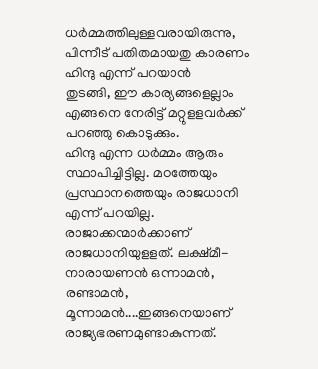ധർമ്മത്തിലുള്ളവരായിരുന്നു, പിന്നീട് പതിതമായതു കാരണം ഹിന്ദു എന്ന് പറയാൻ
തുടങ്ങി, ഈ കാര്യങ്ങളെല്ലാം എങ്ങനെ നേരിട്ട് മറ്റുളളവർക്ക് പറഞ്ഞു കൊടുക്കും.
ഹിന്ദു എന്ന ധർമ്മം ആരും സ്ഥാപിച്ചിട്ടില്ല. മഠത്തേയും പ്രസ്ഥാനത്തെയും രാജധാനി
എന്ന് പറയില്ല. രാജാക്കന്മാർക്കാണ് രാജധാനിയുളളത്. ലക്ഷ്മീ-നാരായണൻ ഒന്നാമൻ,
രണ്ടാമൻ, മൂന്നാമൻ....ഇങ്ങനെയാണ് രാജ്യഭരണമുണ്ടാകുന്നത്.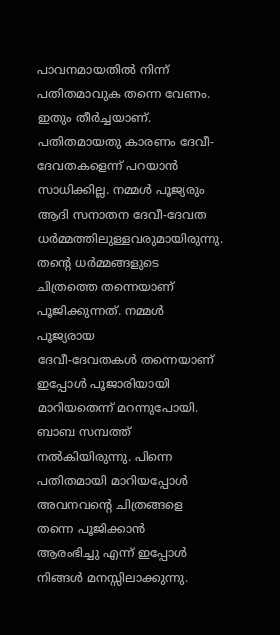പാവനമായതിൽ നിന്ന്
പതിതമാവുക തന്നെ വേണം. ഇതും തീർച്ചയാണ്. പതിതമായതു കാരണം ദേവീ-ദേവതകളെന്ന് പറയാൻ
സാധിക്കില്ല. നമ്മൾ പൂജ്യരും ആദി സനാതന ദേവീ-ദേവത ധർമ്മത്തിലുള്ളവരുമായിരുന്നു.
തന്റെ ധർമ്മങ്ങളുടെ ചിത്രത്തെ തന്നെയാണ് പൂജിക്കുന്നത്. നമ്മൾ പൂജ്യരായ
ദേവീ-ദേവതകൾ തന്നെയാണ് ഇപ്പോൾ പൂജാരിയായി മാറിയതെന്ന് മറന്നുപോയി. ബാബ സമ്പത്ത്
നൽകിയിരുന്നു. പിന്നെ പതിതമായി മാറിയപ്പോൾ അവനവന്റെ ചിത്രങ്ങളെ തന്നെ പൂജിക്കാൻ
ആരംഭിച്ചു എന്ന് ഇപ്പോൾ നിങ്ങൾ മനസ്സിലാക്കുന്നു.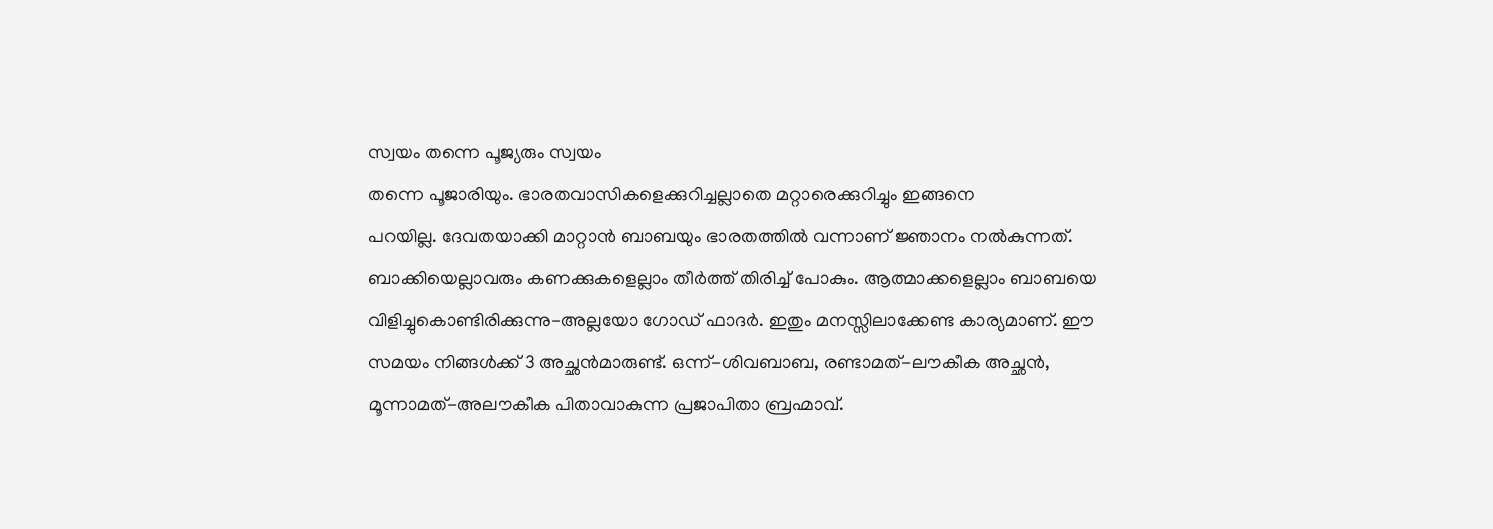സ്വയം തന്നെ പൂജ്യരും സ്വയം
തന്നെ പൂജാരിയും. ഭാരതവാസികളെക്കുറിച്ചല്ലാതെ മറ്റാരെക്കുറിച്ചും ഇങ്ങനെ
പറയില്ല. ദേവതയാക്കി മാറ്റാൻ ബാബയും ഭാരതത്തിൽ വന്നാണ് ജ്ഞാനം നൽകുന്നത്.
ബാക്കിയെല്ലാവരും കണക്കുകളെല്ലാം തീർത്ത് തിരിച്ച് പോകും. ആത്മാക്കളെല്ലാം ബാബയെ
വിളിച്ചുകൊണ്ടിരിക്കുന്നു-അല്ലയോ ഗോഡ് ഫാദർ. ഇതും മനസ്സിലാക്കേണ്ട കാര്യമാണ്. ഈ
സമയം നിങ്ങൾക്ക് 3 അച്ഛൻമാരുണ്ട്. ഒന്ന്-ശിവബാബ, രണ്ടാമത്-ലൗകീക അച്ഛൻ,
മൂന്നാമത്-അലൗകീക പിതാവാകുന്ന പ്രജാപിതാ ബ്രഹ്മാവ്.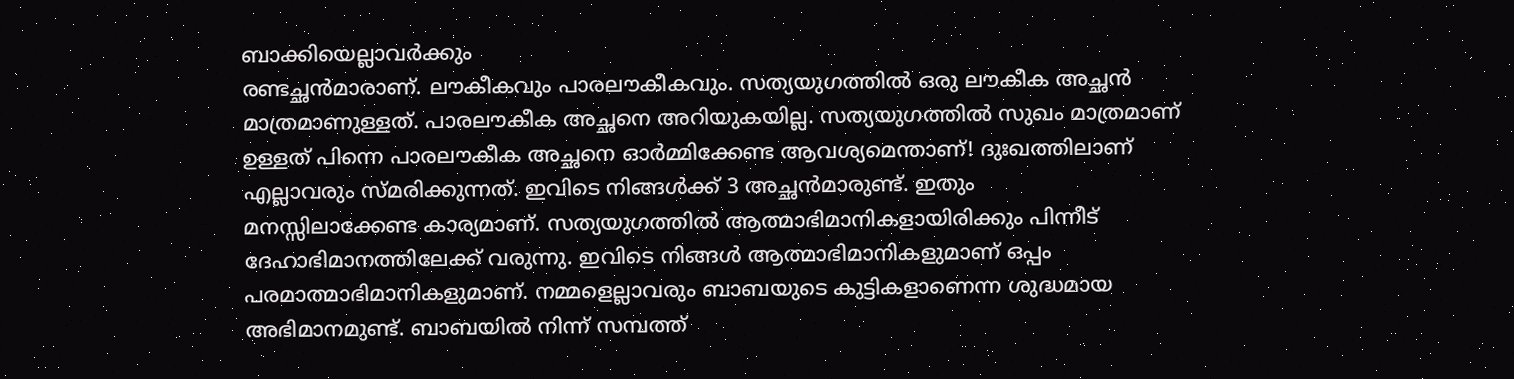ബാക്കിയെല്ലാവർക്കും
രണ്ടച്ഛൻമാരാണ്. ലൗകീകവും പാരലൗകീകവും. സത്യയുഗത്തിൽ ഒരു ലൗകീക അച്ഛൻ
മാത്രമാണുള്ളത്. പാരലൗകീക അച്ഛനെ അറിയുകയില്ല. സത്യയുഗത്തിൽ സുഖം മാത്രമാണ്
ഉള്ളത് പിന്നെ പാരലൗകീക അച്ഛനെ ഓർമ്മിക്കേണ്ട ആവശ്യമെന്താണ്! ദുഃഖത്തിലാണ്
എല്ലാവരും സ്മരിക്കുന്നത്. ഇവിടെ നിങ്ങൾക്ക് 3 അച്ഛൻമാരുണ്ട്. ഇതും
മനസ്സിലാക്കേണ്ട കാര്യമാണ്. സത്യയുഗത്തിൽ ആത്മാഭിമാനികളായിരിക്കും പിന്നീട്
ദേഹാഭിമാനത്തിലേക്ക് വരുന്നു. ഇവിടെ നിങ്ങൾ ആത്മാഭിമാനികളുമാണ് ഒപ്പം
പരമാത്മാഭിമാനികളുമാണ്. നമ്മളെല്ലാവരും ബാബയുടെ കുട്ടികളാണെന്ന ശുദ്ധമായ
അഭിമാനമുണ്ട്. ബാബയിൽ നിന്ന് സമ്പത്ത്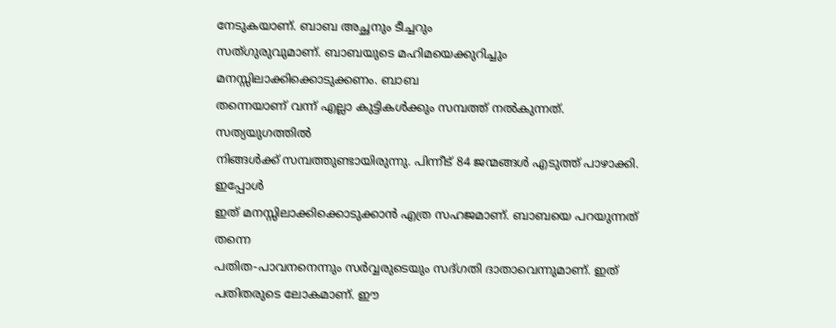നേടുകയാണ്. ബാബ അച്ഛനും ടീച്ചറും
സത്ഗുരുവുമാണ്. ബാബയുടെ മഹിമയെക്കുറിച്ചും മനസ്സിലാക്കിക്കൊടുക്കണം. ബാബ
തന്നെയാണ് വന്ന് എല്ലാ കുട്ടികൾക്കും സമ്പത്ത് നൽകുന്നത്. സത്യയുഗത്തിൽ
നിങ്ങൾക്ക് സമ്പത്തുണ്ടായിരുന്നു. പിന്നീട് 84 ജന്മങ്ങൾ എടുത്ത് പാഴാക്കി. ഇപ്പോൾ
ഇത് മനസ്സിലാക്കിക്കൊടുക്കാൻ എത്ര സഹജമാണ്. ബാബയെ പറയുന്നത് തന്നെ
പതിത-പാവനനെന്നും സർവ്വരുടെയും സദ്ഗതി ദാതാവെന്നുമാണ്. ഇത് പതിതരുടെ ലോകമാണ്. ഈ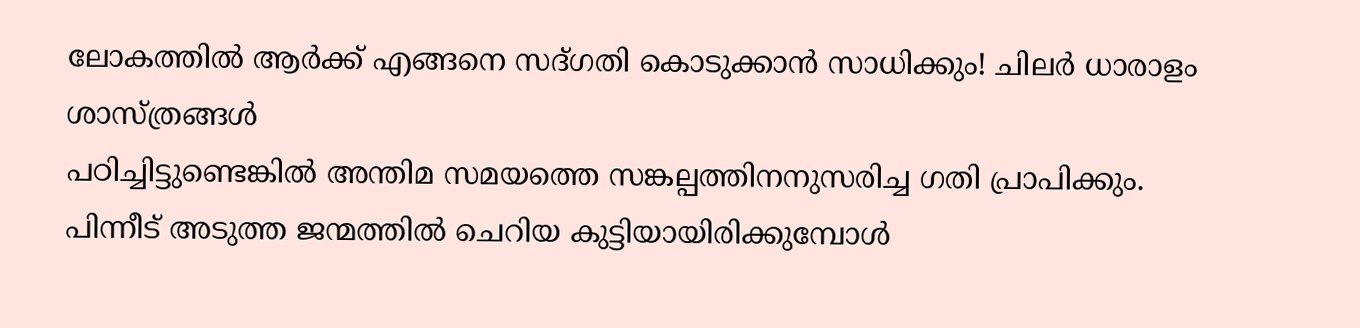ലോകത്തിൽ ആർക്ക് എങ്ങനെ സദ്ഗതി കൊടുക്കാൻ സാധിക്കും! ചിലർ ധാരാളം ശാസ്ത്രങ്ങൾ
പഠിച്ചിട്ടുണ്ടെങ്കിൽ അന്തിമ സമയത്തെ സങ്കല്പത്തിനനുസരിച്ച ഗതി പ്രാപിക്കും.
പിന്നീട് അടുത്ത ജന്മത്തിൽ ചെറിയ കുട്ടിയായിരിക്കുമ്പോൾ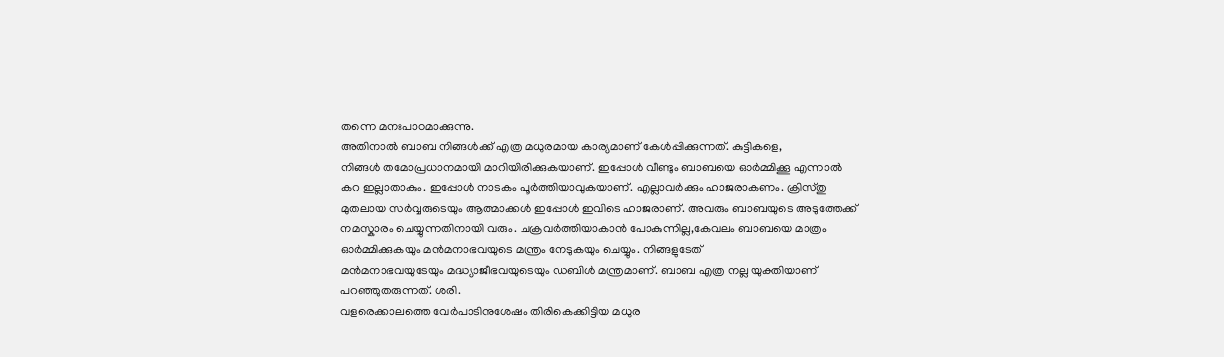തന്നെ മനഃപാഠമാക്കുന്നു.
അതിനാൽ ബാബ നിങ്ങൾക്ക് എത്ര മധുരമായ കാര്യമാണ് കേൾപ്പിക്കുന്നത്. കുട്ടികളെ,
നിങ്ങൾ തമോപ്രധാനമായി മാറിയിരിക്കുകയാണ്. ഇപ്പോൾ വീണ്ടും ബാബയെ ഓർമ്മിക്കൂ എന്നാൽ
കറ ഇല്ലാതാകും. ഇപ്പോൾ നാടകം പൂർത്തിയാവുകയാണ്. എല്ലാവർക്കും ഹാജരാകണം. ക്രിസ്തു
മുതലായ സർവ്വരുടെയും ആത്മാക്കൾ ഇപ്പോൾ ഇവിടെ ഹാജരാണ്. അവരും ബാബയുടെ അടുത്തേക്ക്
നമസ്കാരം ചെയ്യുന്നതിനായി വരും. ചക്രവർത്തിയാകാൻ പോകുന്നില്ല,കേവലം ബാബയെ മാത്രം
ഓർമ്മിക്കുകയും മൻമനാഭവയുടെ മന്ത്രം നേടുകയും ചെയ്യും. നിങ്ങളുടേത്
മൻമനാഭവയുടേയും മദ്ധ്യാജീഭവയുടെയും ഡബിൾ മന്ത്രമാണ്. ബാബ എത്ര നല്ല യുക്തിയാണ്
പറഞ്ഞുതരുന്നത്. ശരി.
വളരെക്കാലത്തെ വേർപാടിനുശേഷം തിരികെക്കിട്ടിയ മധുര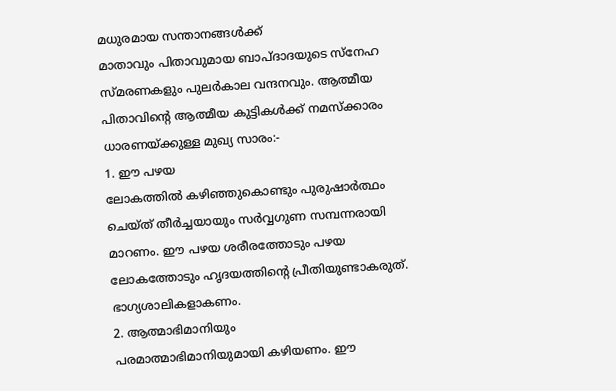മധുരമായ സന്താനങ്ങൾക്ക്
മാതാവും പിതാവുമായ ബാപ്ദാദയുടെ സ്നേഹ സ്മരണകളും പുലർകാല വന്ദനവും. ആത്മീയ
പിതാവിന്റെ ആത്മീയ കുട്ടികൾക്ക് നമസ്ക്കാരം
ധാരണയ്ക്കുള്ള മുഖ്യ സാരം:-
1. ഈ പഴയ
ലോകത്തിൽ കഴിഞ്ഞുകൊണ്ടും പുരുഷാർത്ഥം ചെയ്ത് തീർച്ചയായും സർവ്വഗുണ സമ്പന്നരായി
മാറണം. ഈ പഴയ ശരീരത്തോടും പഴയ ലോകത്തോടും ഹൃദയത്തിന്റെ പ്രീതിയുണ്ടാകരുത്.
ഭാഗ്യശാലികളാകണം.
2. ആത്മാഭിമാനിയും
പരമാത്മാഭിമാനിയുമായി കഴിയണം. ഈ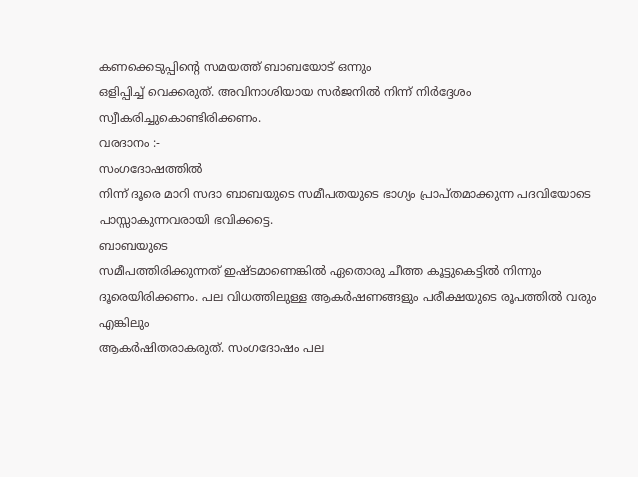കണക്കെടുപ്പിന്റെ സമയത്ത് ബാബയോട് ഒന്നും
ഒളിപ്പിച്ച് വെക്കരുത്. അവിനാശിയായ സർജനിൽ നിന്ന് നിർദ്ദേശം
സ്വീകരിച്ചുകൊണ്ടിരിക്കണം.
വരദാനം :-
സംഗദോഷത്തിൽ
നിന്ന് ദൂരെ മാറി സദാ ബാബയുടെ സമീപതയുടെ ഭാഗ്യം പ്രാപ്തമാക്കുന്ന പദവിയോടെ
പാസ്സാകുന്നവരായി ഭവിക്കട്ടെ.
ബാബയുടെ
സമീപത്തിരിക്കുന്നത് ഇഷ്ടമാണെങ്കിൽ ഏതൊരു ചീത്ത കൂട്ടുകെട്ടിൽ നിന്നും
ദൂരെയിരിക്കണം. പല വിധത്തിലുള്ള ആകർഷണങ്ങളും പരീക്ഷയുടെ രൂപത്തിൽ വരും എങ്കിലും
ആകർഷിതരാകരുത്. സംഗദോഷം പല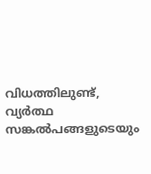വിധത്തിലുണ്ട്, വ്യർത്ഥ സങ്കൽപങ്ങളുടെയും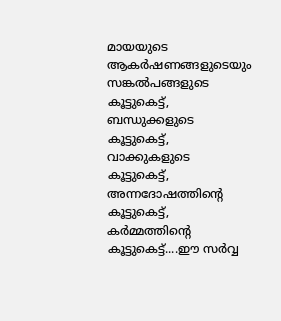മായയുടെ
ആകർഷണങ്ങളുടെയും സങ്കൽപങ്ങളുടെ കൂട്ടുകെട്ട്, ബന്ധുക്കളുടെ കൂട്ടുകെട്ട്,
വാക്കുകളുടെ കൂട്ടുകെട്ട്, അന്നദോഷത്തിന്റെ കൂട്ടുകെട്ട്, കർമ്മത്തിന്റെ
കൂട്ടുകെട്ട്....ഈ സർവ്വ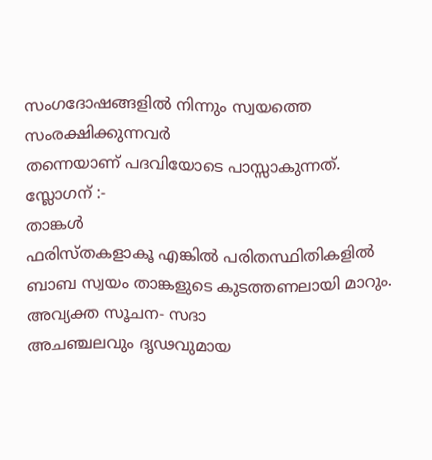സംഗദോഷങ്ങളിൽ നിന്നും സ്വയത്തെ സംരക്ഷിക്കുന്നവർ
തന്നെയാണ് പദവിയോടെ പാസ്സാകുന്നത്.
സ്ലോഗന് :-
താങ്കൾ
ഫരിസ്തകളാകൂ എങ്കിൽ പരിതസ്ഥിതികളിൽ ബാബ സ്വയം താങ്കളുടെ കുടത്തണലായി മാറും.
അവ്യക്ത സൂചന- സദാ
അചഞ്ചലവും ദൃഢവുമായ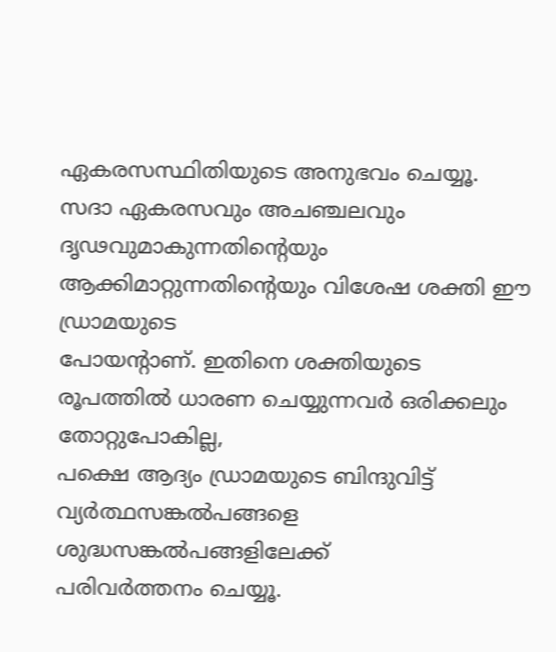ഏകരസസ്ഥിതിയുടെ അനുഭവം ചെയ്യൂ.
സദാ ഏകരസവും അചഞ്ചലവും
ദൃഢവുമാകുന്നതിന്റെയും ആക്കിമാറ്റുന്നതിന്റെയും വിശേഷ ശക്തി ഈ ഡ്രാമയുടെ
പോയന്റാണ്. ഇതിനെ ശക്തിയുടെ രൂപത്തിൽ ധാരണ ചെയ്യുന്നവർ ഒരിക്കലും തോറ്റുപോകില്ല,
പക്ഷെ ആദ്യം ഡ്രാമയുടെ ബിന്ദുവിട്ട് വ്യർത്ഥസങ്കൽപങ്ങളെ ശുദ്ധസങ്കൽപങ്ങളിലേക്ക്
പരിവർത്തനം ചെയ്യൂ.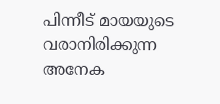പിന്നീട് മായയുടെ വരാനിരിക്കുന്ന അനേക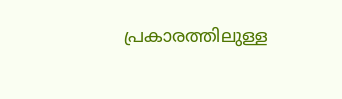പ്രകാരത്തിലുള്ള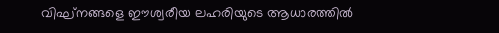വിഘ്നങ്ങളെ ഈശ്വരീയ ലഹരിയുടെ ആധാരത്തിൽ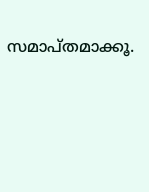സമാപ്തമാക്കൂ.